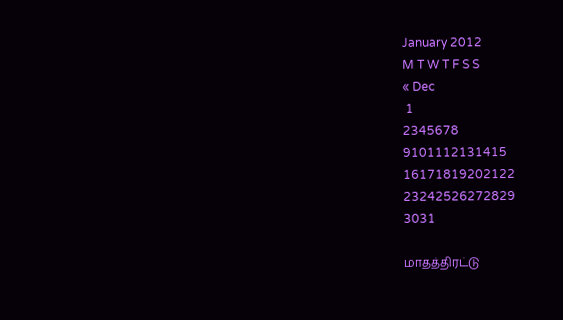January 2012
M T W T F S S
« Dec
 1
2345678
9101112131415
16171819202122
23242526272829
3031

மாதத்திரட்டு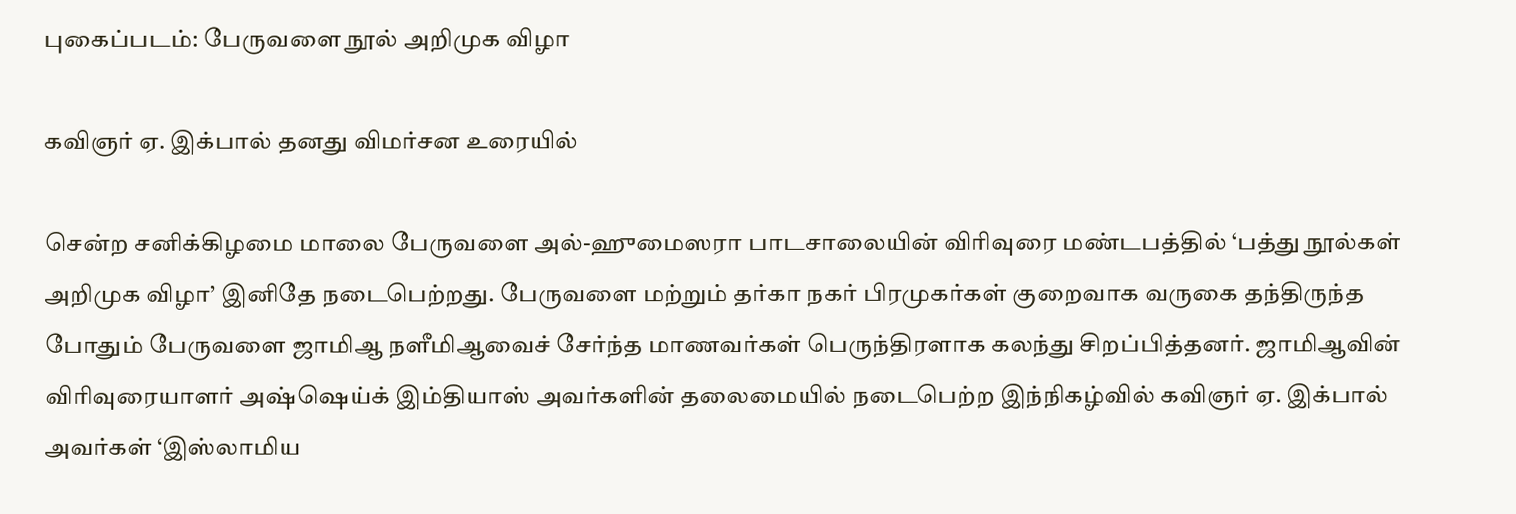புகைப்படம்: பேருவளை நூல் அறிமுக விழா

கவிஞர் ஏ. இக்பால் தனது விமர்சன உரையில்

சென்ற சனிக்கிழமை மாலை பேருவளை அல்-ஹுமைஸரா பாடசாலையின் விரிவுரை மண்டபத்தில் ‘பத்து நூல்கள் அறிமுக விழா’ இனிதே நடைபெற்றது. பேருவளை மற்றும் தர்கா நகர் பிரமுகர்கள் குறைவாக வருகை தந்திருந்த போதும் பேருவளை ஜாமிஆ நளீமிஆவைச் சேர்ந்த மாணவர்கள் பெருந்திரளாக கலந்து சிறப்பித்தனர். ஜாமிஆவின் விரிவுரையாளர் அஷ்ஷெய்க் இம்தியாஸ் அவர்களின் தலைமையில் நடைபெற்ற இந்நிகழ்வில் கவிஞர் ஏ. இக்பால் அவர்கள் ‘இஸ்லாமிய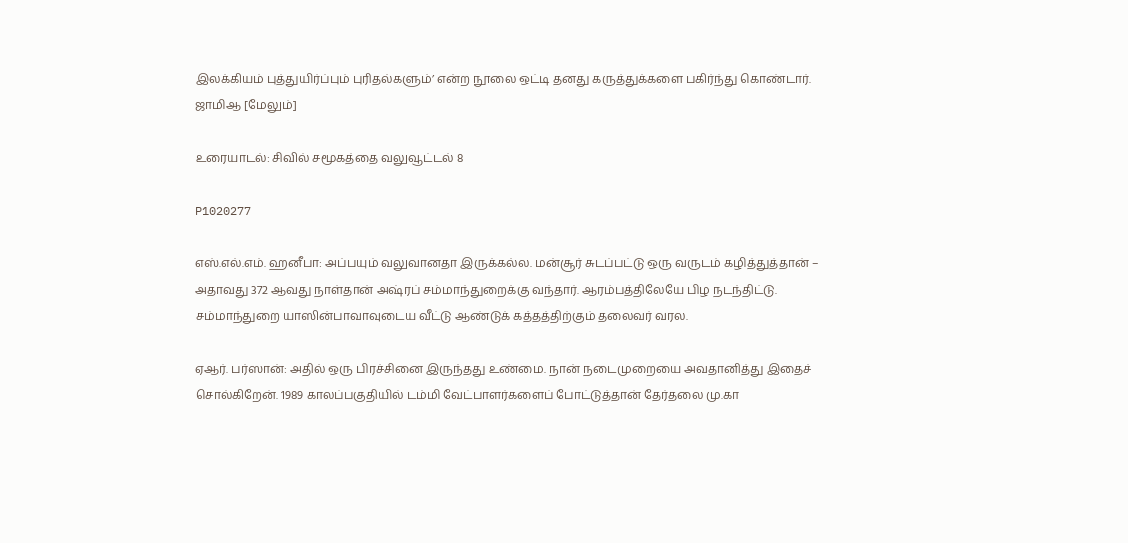இலக்கியம் புத்துயிர்ப்பும் புரிதல்களும்’ என்ற நூலை ஒட்டி தனது கருத்துக்களை பகிர்ந்து கொண்டார். ஜாமிஆ [மேலும்]

உரையாடல்: சிவில் சமூகத்தை வலுவூட்டல் 8

P1020277

எஸ்.எல்.எம். ஹனீபா: அப்பயும் வலுவானதா இருக்கல்ல. மன்சூர் சுடப்பட்டு ஒரு வருடம் கழித்துத்தான் – அதாவது 372 ஆவது நாள்தான் அஷ்ரப் சம்மாந்துறைக்கு வந்தார். ஆரம்பத்திலேயே பிழ நடந்திட்டு. சம்மாந்துறை யாஸின்பாவாவுடைய வீட்டு ஆண்டுக் கத்தத்திற்கும் தலைவர் வரல.

ஏஆர். பர்ஸான்: அதில் ஒரு பிரச்சினை இருந்தது உண்மை. நான் நடைமுறையை அவதானித்து இதைச் சொல்கிறேன். 1989 காலப்பகுதியில் டம்மி வேட்பாளர்களைப் போட்டுத்தான் தேர்தலை மு.கா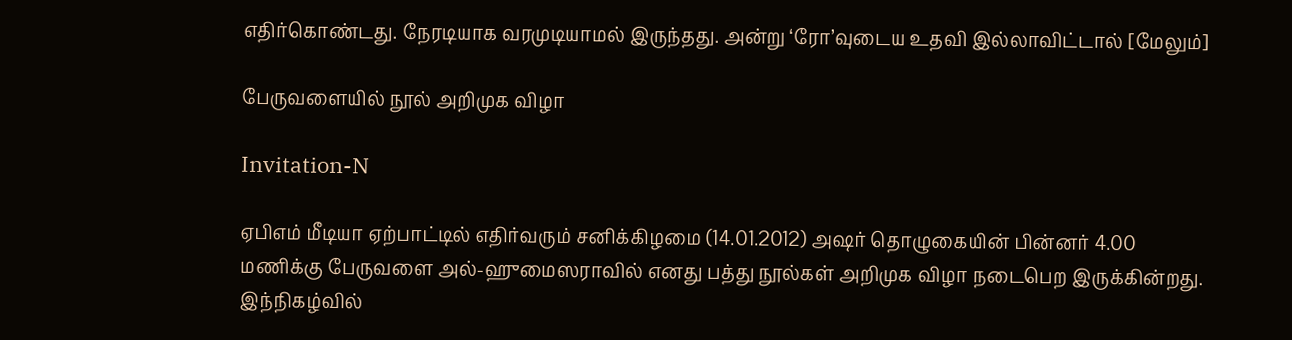எதிர்கொண்டது. நேரடியாக வரமுடியாமல் இருந்தது. அன்று ‘ரோ’வுடைய உதவி இல்லாவிட்டால் [மேலும்]

பேருவளையில் நூல் அறிமுக விழா

Invitation-N

ஏபிஎம் மீடியா ஏற்பாட்டில் எதிர்வரும் சனிக்கிழமை (14.01.2012) அஷர் தொழுகையின் பின்னர் 4.00 மணிக்கு பேருவளை அல்-ஹுமைஸராவில் எனது பத்து நூல்கள் அறிமுக விழா நடைபெற இருக்கின்றது. இந்நிகழ்வில்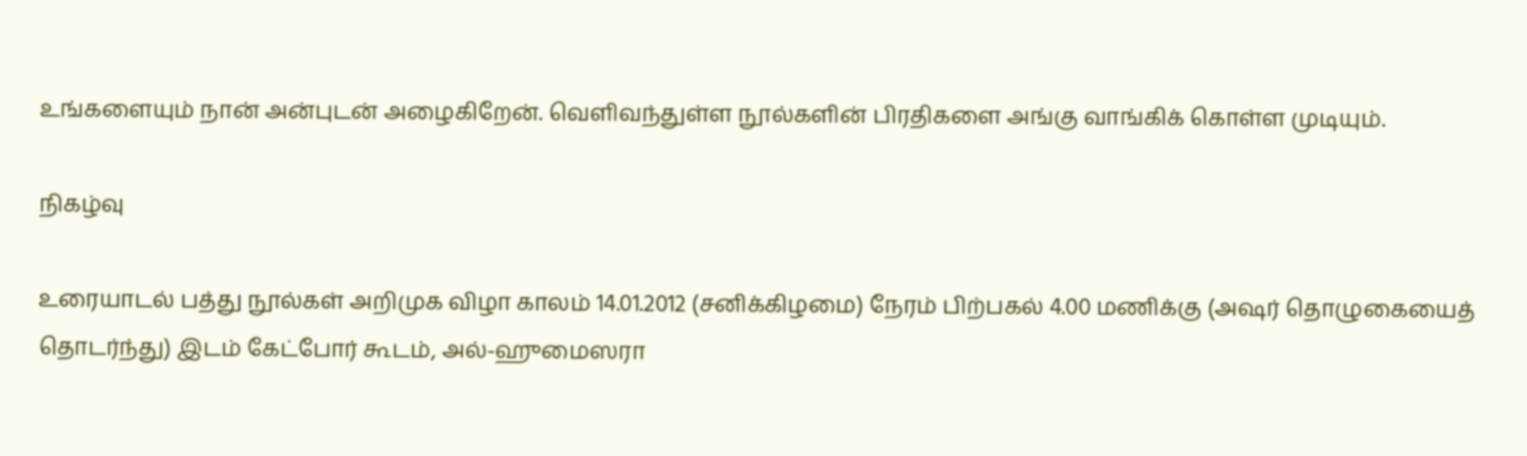உங்களையும் நான் அன்புடன் அழைகிறேன். வெளிவந்துள்ள நூல்களின் பிரதிகளை அங்கு வாங்கிக் கொள்ள முடியும்.

நிகழ்வு

உரையாடல் பத்து நூல்கள் அறிமுக விழா காலம் 14.01.2012 (சனிக்கிழமை) நேரம் பிற்பகல் 4.00 மணிக்கு (அஷர் தொழுகையைத் தொடர்ந்து) இடம் கேட்போர் கூடம், அல்-ஹுமைஸரா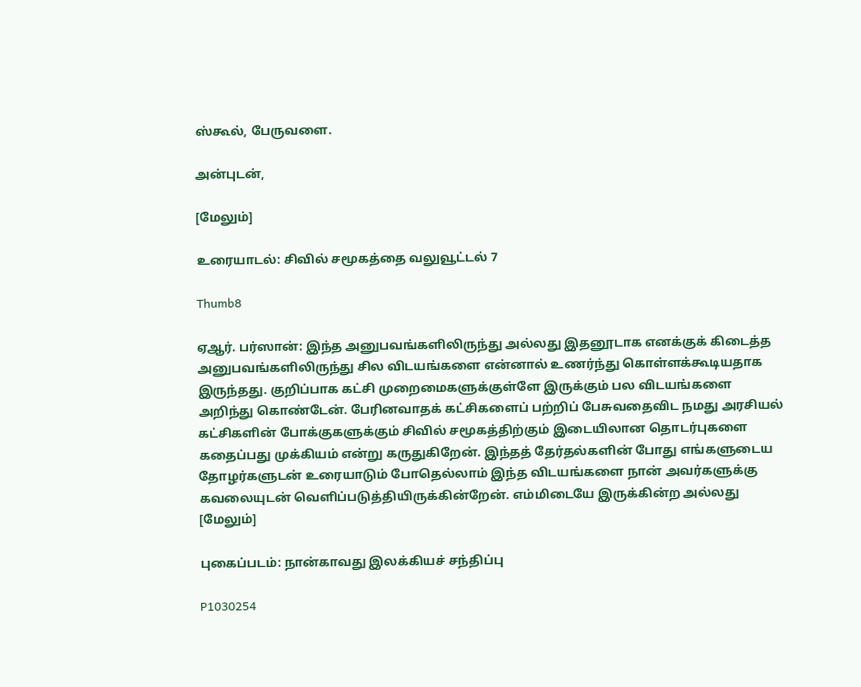ஸ்கூல், பேருவளை.

அன்புடன்,

[மேலும்]

உரையாடல்: சிவில் சமூகத்தை வலுவூட்டல் 7

Thumb8

ஏஆர். பர்ஸான்: இந்த அனுபவங்களிலிருந்து அல்லது இதனூடாக எனக்குக் கிடைத்த அனுபவங்களிலிருந்து சில விடயங்களை என்னால் உணர்ந்து கொள்ளக்கூடியதாக இருந்தது. குறிப்பாக கட்சி முறைமைகளுக்குள்ளே இருக்கும் பல விடயங்களை அறிந்து கொண்டேன். பேரினவாதக் கட்சிகளைப் பற்றிப் பேசுவதைவிட நமது அரசியல் கட்சிகளின் போக்குகளுக்கும் சிவில் சமூகத்திற்கும் இடையிலான தொடர்புகளை கதைப்பது முக்கியம் என்று கருதுகிறேன். இந்தத் தேர்தல்களின் போது எங்களுடைய தோழர்களுடன் உரையாடும் போதெல்லாம் இந்த விடயங்களை நான் அவர்களுக்கு கவலையுடன் வெளிப்படுத்தியிருக்கின்றேன். எம்மிடையே இருக்கின்ற அல்லது [மேலும்]

புகைப்படம்: நான்காவது இலக்கியச் சந்திப்பு

P1030254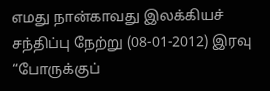எமது நான்காவது இலக்கியச் சந்திப்பு நேற்று (08-01-2012) இரவு “போருக்குப்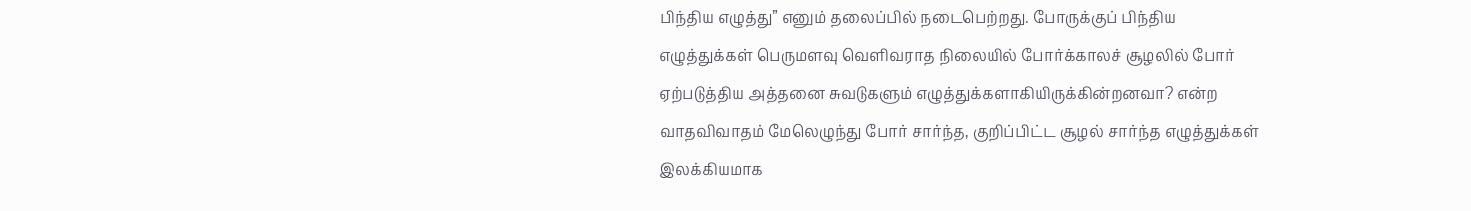பிந்திய எழுத்து” எனும் தலைப்பில் நடைபெற்றது. போருக்குப் பிந்திய எழுத்துக்கள் பெருமளவு வெளிவராத நிலையில் போர்க்காலச் சூழலில் போர் ஏற்படுத்திய அத்தனை சுவடுகளும் எழுத்துக்களாகியிருக்கின்றனவா? என்ற வாதவிவாதம் மேலெழுந்து போர் சார்ந்த, குறிப்பிட்ட சூழல் சார்ந்த எழுத்துக்கள் இலக்கியமாக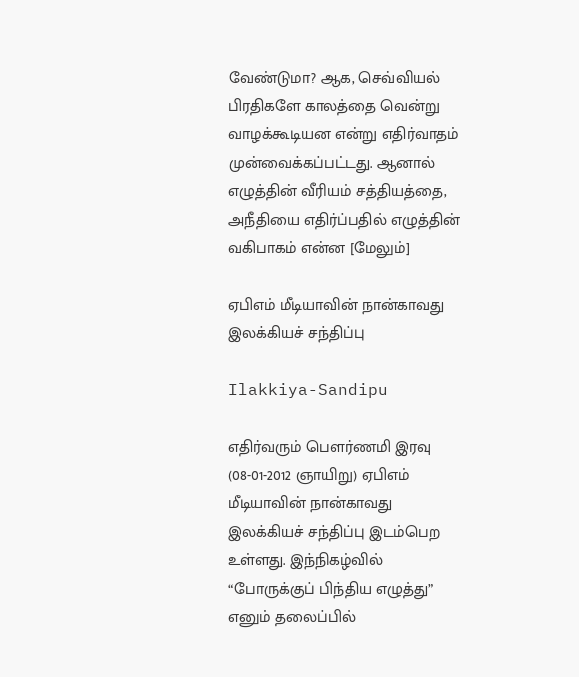வேண்டுமா? ஆக, செவ்வியல் பிரதிகளே காலத்தை வென்று வாழக்கூடியன என்று எதிர்வாதம் முன்வைக்கப்பட்டது. ஆனால் எழுத்தின் வீரியம் சத்தியத்தை, அநீதியை எதிர்ப்பதில் எழுத்தின் வகிபாகம் என்ன [மேலும்]

ஏபிஎம் மீடியாவின் நான்காவது இலக்கியச் சந்திப்பு

Ilakkiya-Sandipu

எதிர்வரும் பௌர்ணமி இரவு (08-01-2012 ஞாயிறு) ஏபிஎம் மீடியாவின் நான்காவது இலக்கியச் சந்திப்பு இடம்பெற உள்ளது. இந்நிகழ்வில் “போருக்குப் பிந்திய எழுத்து” எனும் தலைப்பில்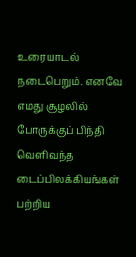உரையாடல் நடைபெறும். எனவே எமது சூழலில் போருக்குப் பிந்தி வெளிவந்த டைப்பிலக்கியங்கள் பற்றிய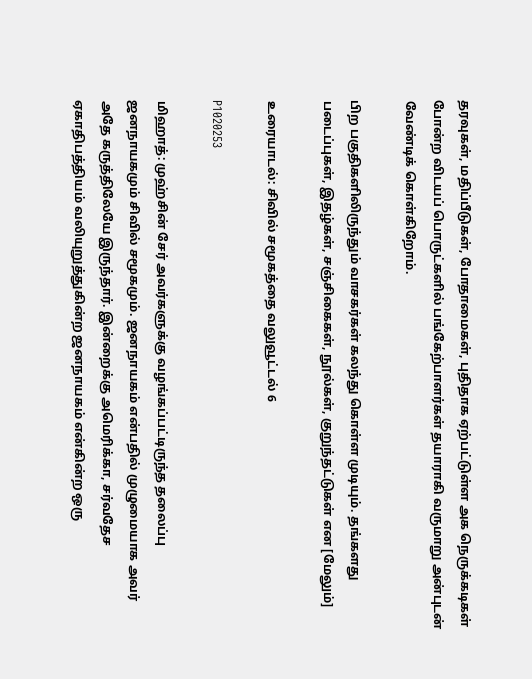தரவுகள், மதிப்பீடுகள், போதாமைகள், புதிதாக ஏற்பட்டுள்ள அக நெருக்கடிகள் போன்ற விடயப் பொருட்களில் பங்கேற்பாளர்கள் தயாராகி வருமாறு அன்புடன் வேண்டிக் கொள்கிறோம்.

பிற பகுதிகளிலிருந்தும் வாசகர்கள் கலந்து கொள்ள முடியும். தங்களது படைப்புகள், இதழ்கள், சஞ்சிகைகள், நூல்கள், குறுந்தட்டுகள் என [மேலும்]

உரையாடல்: சிவில் சமூகத்தை வலுவூட்டல் 6

P1020253

மிஹாத்: முஹ்சின் சேர் அவர்களுக்கு வழங்கப்பட்டிருந்த தலைப்பு ஜனநாயகமும் சிவில் சமூகமும். ஜனநாயகம் என்பதில் முழுமையாக அவர் அதே கருத்திலேயே இருந்தார். இன்றைக்கு அமெரிக்கா, சர்வதேச ஏகாதிபத்தியம் வலியுறுத்துகின்ற ஜனநாயகம் என்கின்ற ஒரு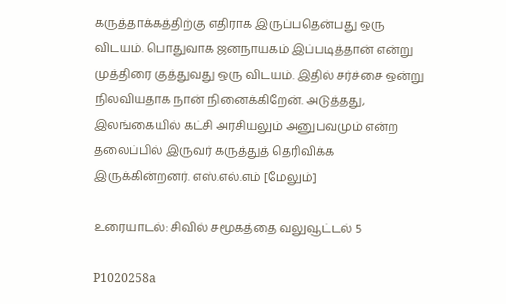கருத்தாக்கத்திற்கு எதிராக இருப்பதென்பது ஒரு விடயம். பொதுவாக ஜனநாயகம் இப்படித்தான் என்று முத்திரை குத்துவது ஒரு விடயம். இதில் சர்ச்சை ஒன்று நிலவியதாக நான் நினைக்கிறேன். அடுத்தது, இலங்கையில் கட்சி அரசியலும் அனுபவமும் என்ற தலைப்பில் இருவர் கருத்துத் தெரிவிக்க இருக்கின்றனர். எஸ்.எல்.எம் [மேலும்]

உரையாடல்: சிவில் சமூகத்தை வலுவூட்டல் 5

P1020258a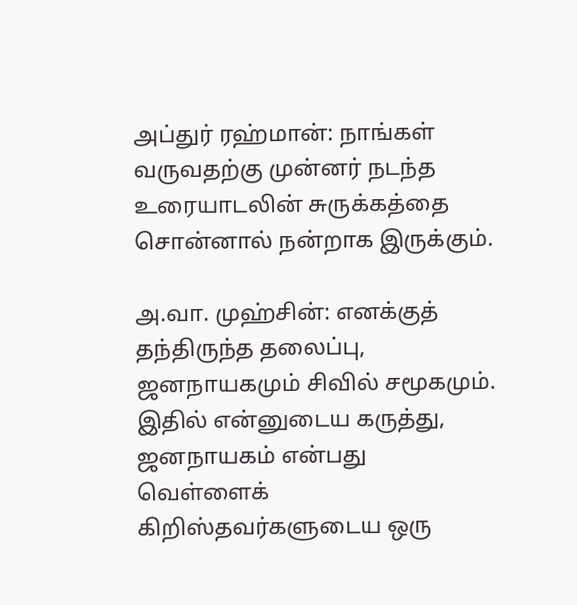அப்துர் ரஹ்மான்: நாங்கள் வருவதற்கு முன்னர் நடந்த உரையாடலின் சுருக்கத்தை சொன்னால் நன்றாக இருக்கும்.

அ.வா. முஹ்சின்: எனக்குத் தந்திருந்த தலைப்பு, ஜனநாயகமும் சிவில் சமூகமும். இதில் என்னுடைய கருத்து, ஜனநாயகம் என்பது வெள்ளைக் கிறிஸ்தவர்களுடைய ஒரு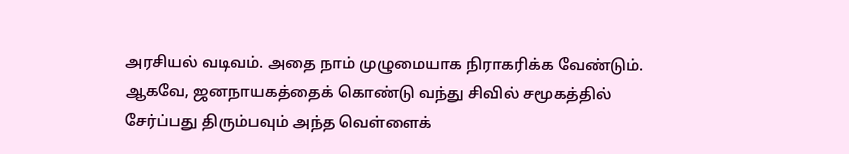அரசியல் வடிவம். அதை நாம் முழுமையாக நிராகரிக்க வேண்டும். ஆகவே, ஜனநாயகத்தைக் கொண்டு வந்து சிவில் சமூகத்தில் சேர்ப்பது திரும்பவும் அந்த வெள்ளைக்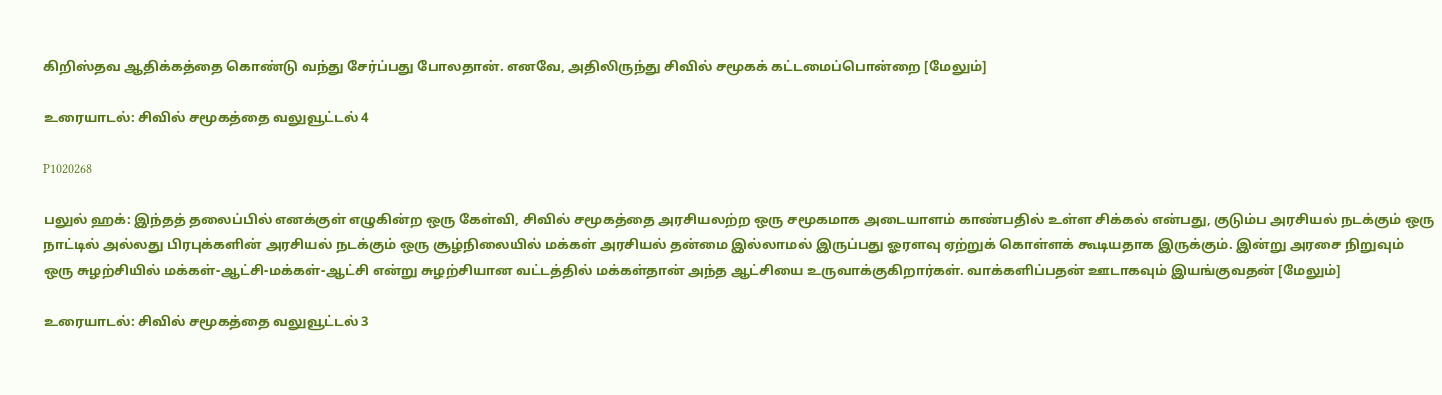கிறிஸ்தவ ஆதிக்கத்தை கொண்டு வந்து சேர்ப்பது போலதான். எனவே, அதிலிருந்து சிவில் சமூகக் கட்டமைப்பொன்றை [மேலும்]

உரையாடல்: சிவில் சமூகத்தை வலுவூட்டல் 4

P1020268

பலுல் ஹக்: இந்தத் தலைப்பில் எனக்குள் எழுகின்ற ஒரு கேள்வி, சிவில் சமூகத்தை அரசியலற்ற ஒரு சமூகமாக அடையாளம் காண்பதில் உள்ள சிக்கல் என்பது, குடும்ப அரசியல் நடக்கும் ஒரு நாட்டில் அல்லது பிரபுக்களின் அரசியல் நடக்கும் ஒரு சூழ்நிலையில் மக்கள் அரசியல் தன்மை இல்லாமல் இருப்பது ஓரளவு ஏற்றுக் கொள்ளக் கூடியதாக இருக்கும். இன்று அரசை நிறுவும் ஒரு சுழற்சியில் மக்கள்-ஆட்சி-மக்கள்-ஆட்சி என்று சுழற்சியான வட்டத்தில் மக்கள்தான் அந்த ஆட்சியை உருவாக்குகிறார்கள். வாக்களிப்பதன் ஊடாகவும் இயங்குவதன் [மேலும்]

உரையாடல்: சிவில் சமூகத்தை வலுவூட்டல் 3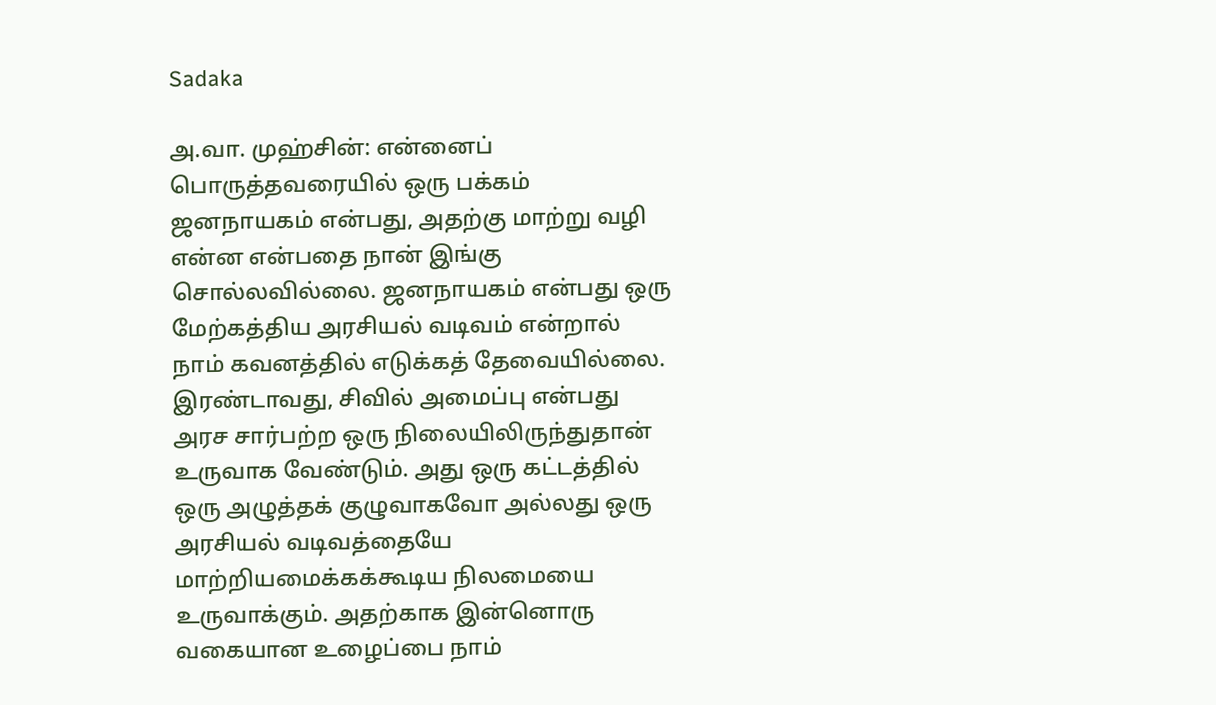Sadaka

அ.வா. முஹ்சின்: என்னைப் பொருத்தவரையில் ஒரு பக்கம் ஜனநாயகம் என்பது, அதற்கு மாற்று வழி என்ன என்பதை நான் இங்கு சொல்லவில்லை. ஜனநாயகம் என்பது ஒரு மேற்கத்திய அரசியல் வடிவம் என்றால் நாம் கவனத்தில் எடுக்கத் தேவையில்லை. இரண்டாவது, சிவில் அமைப்பு என்பது அரச சார்பற்ற ஒரு நிலையிலிருந்துதான் உருவாக வேண்டும். அது ஒரு கட்டத்தில் ஒரு அழுத்தக் குழுவாகவோ அல்லது ஒரு அரசியல் வடிவத்தையே மாற்றியமைக்கக்கூடிய நிலமையை உருவாக்கும். அதற்காக இன்னொரு வகையான உழைப்பை நாம்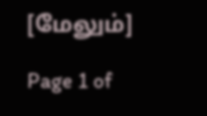[மேலும்]

Page 1 of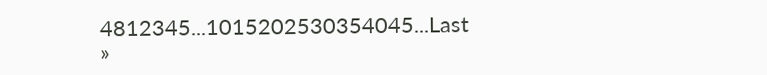4812345...1015202530354045...Last »